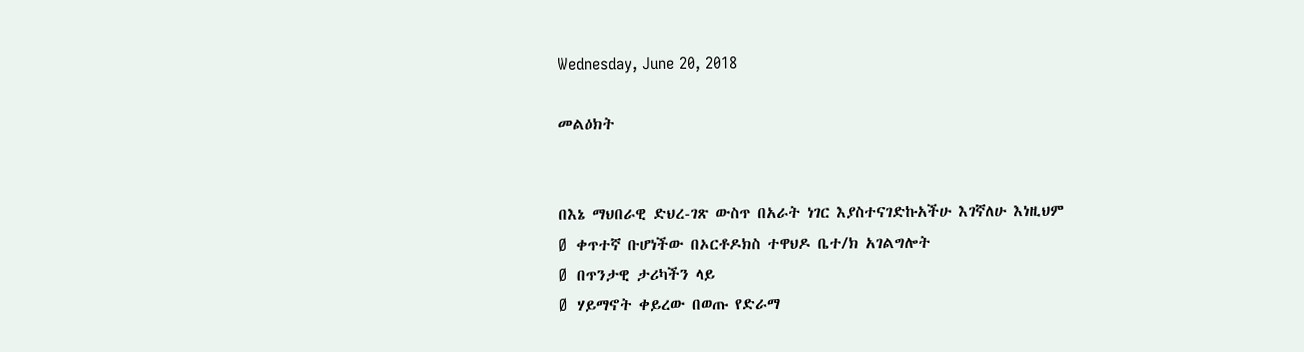Wednesday, June 20, 2018

መልዕክት


በእኔ ማህበራዊ ድህረ-ገጽ ውስጥ በአራት ነገር እያስተናገድኩአችሁ እገኛለሁ እነዚህም
Ø  ቀጥተኛ ቡሆነችው በኦርቶዶክስ ተዋህዶ ቤተ/ክ አገልግሎት
Ø  በጥንታዊ ታሪካችን ላይ
Ø  ሃይማኖት ቀይረው በወጡ የድራማ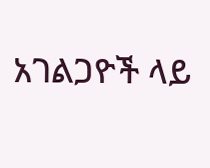አገልጋዮች ላይ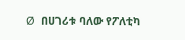Ø  በሀገሪቱ ባለው የፖለቲካ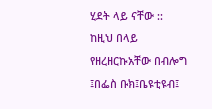ሂደት ላይ ናቸው ::
ከዚህ በላይ የዘረዘርኩአቸው በብሎግ ፤በፌስ ቡክ፤ቤዩቲዩብ፤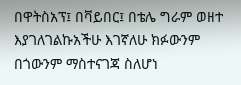በዋትስአፕ፤ በቫይበር፤ በቴሌ ግራም ወዘተ እያገለገልኩአችሁ እገኛለሁ ክፉውንም በጎውንም ማስተናገጃ ስለሆነ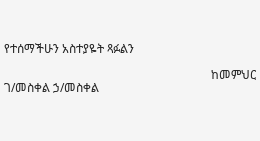የተሰማችሁን አስተያዬት ጻፉልን

                                                                     ከመምህር ገ/መስቀል ኃ/መስቀል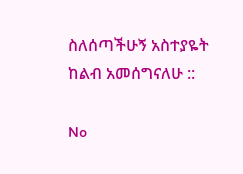ስለሰጣችሁኝ አስተያዬት ከልብ አመሰግናለሁ ::

No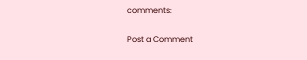comments:

Post a Comment